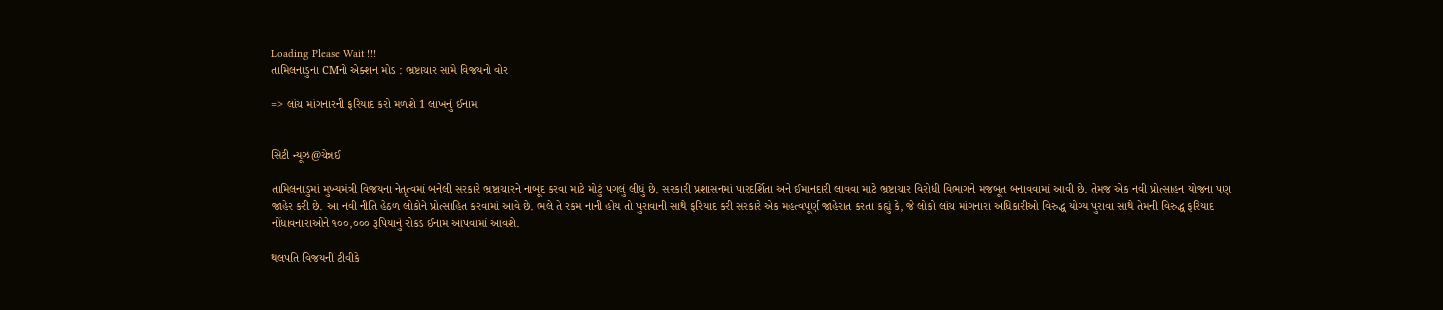Loading Please Wait !!!
તામિલનાડુના CMનો એક્શન મોડ : ભ્રષ્ટાચાર સામે વિજયનો વોર

=> લાંચ માંગનારની ફરિયાદ કરો મળશે 1 લાખનું ઈનામ


સિટી ન્યૂઝ@ચેન્નઈ

તામિલનાડુમાં મુખ્યમંત્રી વિજયના નેતૃત્વમાં બનેલી સરકારે ભ્રષ્ટાચારને નાબૂદ કરવા માટે મોટું પગલું લીધું છે. સરકારી પ્રશાસનમાં પારદર્શિતા અને ઈમાનદારી લાવવા માટે ભ્રષ્ટાચાર વિરોધી વિભાગને મજબૂત બનાવવામાં આવી છે. તેમજ એક નવી પ્રોત્સાહન યોજના પણ જાહેર કરી છે. આ નવી નીતિ હેઠળ લોકોને પ્રોત્સાહિત કરવામાં આવે છે. ભલે તે રકમ નાની હોય તો પુરાવાની સાથે ફરિયાદ કરી સરકારે એક મહત્વપૂર્ણ જાહેરાત કરતા કહ્યું કે, જે લોકો લાંચ માંગનારા અધિકારીઓ વિરુદ્ધ યોગ્ય પુરાવા સાથે તેમની વિરુદ્ધ ફરિયાદ નોંધાવનારાઓને ૧૦૦,૦૦૦ રૂપિયાનું રોકડ ઈનામ આપવામાં આવશે.

થલપતિ વિજયની ટીવીકે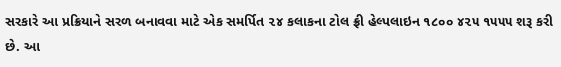સરકારે આ પ્રક્રિયાને સરળ બનાવવા માટે એક સમર્પિત ૨૪ કલાકના ટોલ ફ્રી હેલ્પલાઇન ૧૮૦૦ ૪૨૫ ૧૫૫૫ શરૂ કરી છે. આ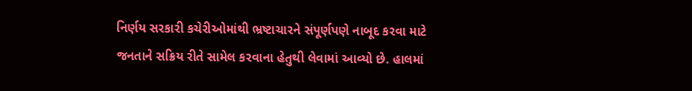નિર્ણય સરકારી કચેરીઓમાંથી ભ્રષ્ટાચારને સંપૂર્ણપણે નાબૂદ કરવા માટે જનતાને સક્રિય રીતે સામેલ કરવાના હેતુથી લેવામાં આવ્યો છે. હાલમાં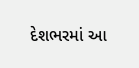દેશભરમાં આ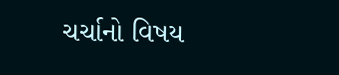ચર્ચાનો વિષય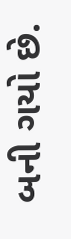બની ગયો છે.